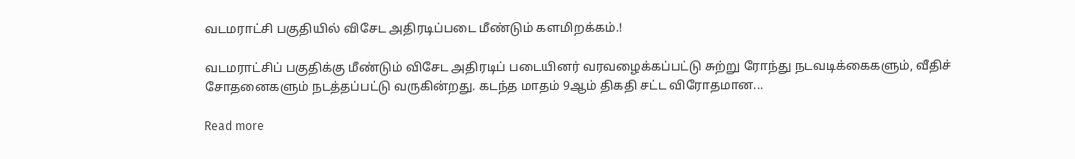வடமராட்சி பகுதியில் விசேட அதிரடிப்படை மீண்டும் களமிறக்கம்.!

வடமராட்சிப் பகுதிக்கு மீண்டும் விசேட அதிரடிப் படையினர் வரவழைக்கப்பட்டு சுற்று ரோந்து நடவடிக்கைகளும், வீதிச் சோதனைகளும் நடத்தப்பட்டு வருகின்றது. கடந்த மாதம் 9ஆம் திகதி சட்ட விரோதமான...

Read more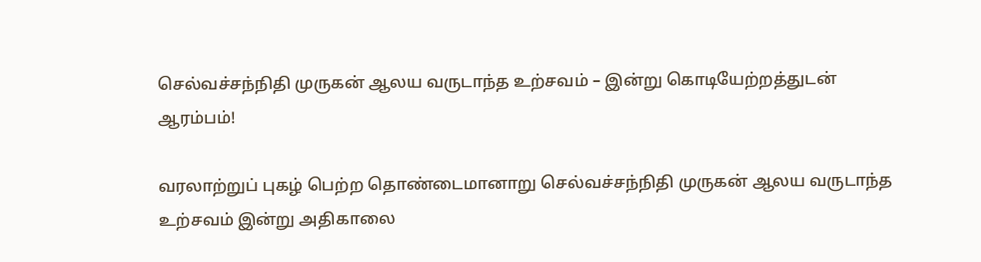செல்வச்சந்நிதி முருகன் ஆலய வருடாந்த உற்சவம் – இன்று கொடியேற்றத்துடன் ஆரம்பம்!

வரலாற்றுப் புகழ் பெற்ற தொண்டைமானாறு செல்வச்சந்நிதி முருகன் ஆலய வருடாந்த உற்சவம் இன்று அதிகாலை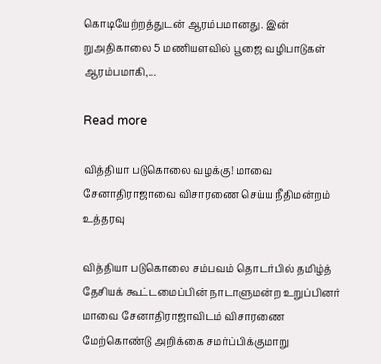கொடியேற்றத்துடன் ஆரம்பமானது. இன் றுஅதிகாலை 5 மணியளவில் பூஜை வழிபாடுகள் ஆரம்பமாகி,...

Read more

வித்தியா படுகொலை வழக்கு! மாவை சேனாதிராஜாவை விசாரணை செய்ய நீதிமன்றம் உத்தரவு

வித்தியா படுகொலை சம்பவம் தொடர்பில் தமிழ்த் தேசியக் கூட்டமைப்பின் நாடாளுமன்ற உறுப்பினர் மாவை சேனாதிராஜாவிடம் விசாரணை மேற்கொண்டு அறிக்கை சமர்ப்பிக்குமாறு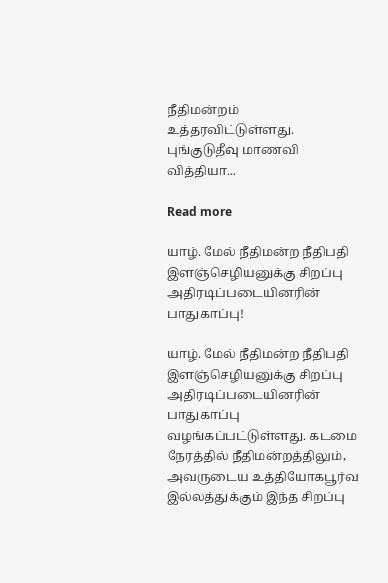நீதிமன்றம் உத்தரவிட்டுள்ளது. புங்குடுதீவு மாணவி வித்தியா...

Read more

யாழ். மேல் நீதிமன்ற நீதிபதி இளஞ்செழியனுக்கு சிறப்பு அதிரடிப்படையினரின் பாதுகாப்பு!

யாழ். மேல் நீதிமன்ற நீதிபதி இளஞ்செழியனுக்கு சிறப்பு அதிரடிப்படையினரின் பாதுகாப்பு வழங்கப்பட்டுள்ளது. கடமை நேரத்தில் நீதிமன்றத்திலும், அவருடைய உத்தியோகபூர்வ இல்லத்துக்கும் இந்த சிறப்பு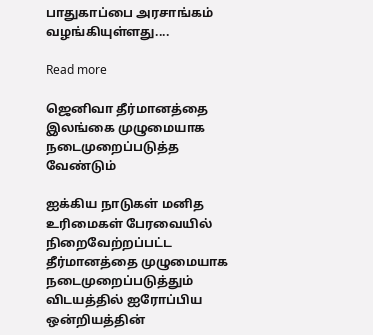பாதுகாப்பை அரசாங்கம் வழங்கியுள்ளது....

Read more

ஜெனிவா தீர்மானத்தை இலங்கை முழுமையாக நடைமுறைப்படுத்த வேண்டும்

ஐக்கிய நாடுகள் மனித உரிமைகள் பேரவையில் நிறைவேற்றப்பட்ட தீர்மானத்தை முழுமையாக நடைமுறைப்படுத்தும் விடயத்தில் ஐரோப்பிய ஒன்றியத்தின்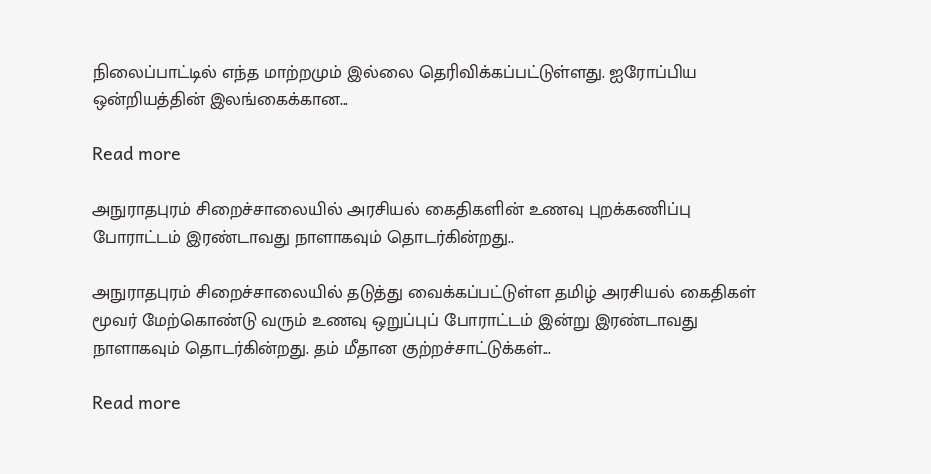நிலைப்பாட்டில் எந்த மாற்றமும் இல்லை தெரிவிக்கப்பட்டுள்ளது. ஐரோப்பிய ஒன்றியத்தின் இலங்கைக்கான...

Read more

அநுராதபுரம் சிறைச்சாலையில் அரசியல் கைதிகளின் உணவு புறக்கணிப்பு போராட்டம் இரண்டாவது நாளாகவும் தொடர்கின்றது..

அநுராதபுரம் சிறைச்சாலையில் தடுத்து வைக்கப்பட்டுள்ள தமிழ் அரசியல் கைதிகள் மூவர் மேற்கொண்டு வரும் உணவு ஒறுப்புப் போராட்டம் இன்று இரண்டாவது நாளாகவும் தொடர்கின்றது. தம் மீதான குற்றச்சாட்டுக்கள்...

Read more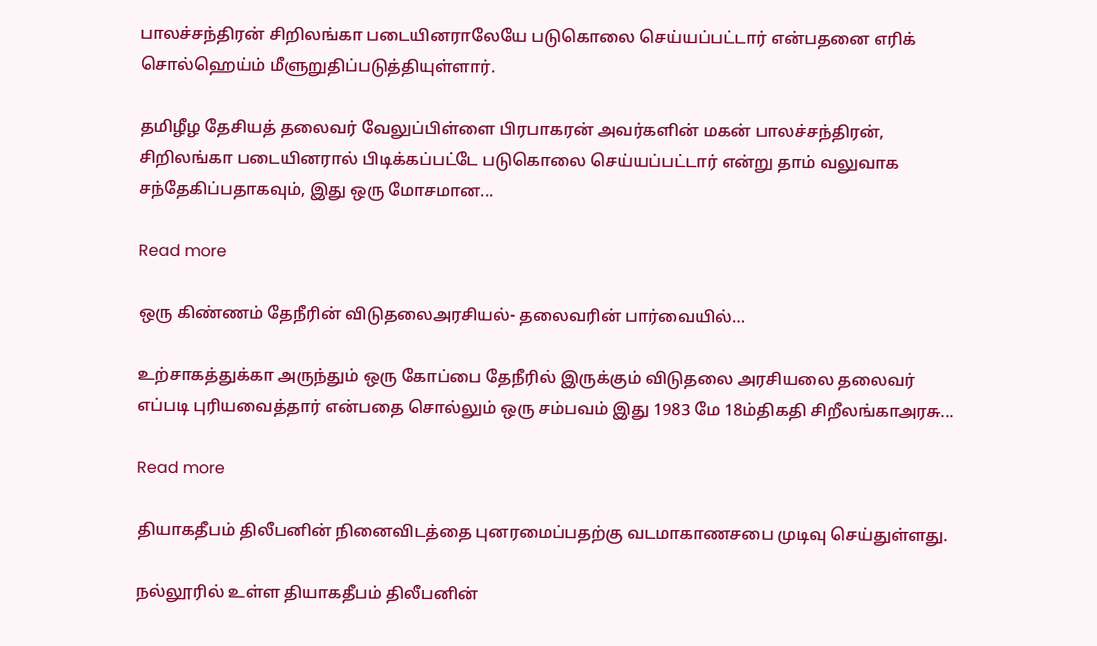பாலச்சந்திரன் சிறிலங்கா படையினராலேயே படுகொலை செய்யப்பட்டார் என்பதனை எரிக் சொல்ஹெய்ம் மீளுறுதிப்படுத்தியுள்ளார்.

தமிழீழ தேசியத் தலைவர் வேலுப்பிள்ளை பிரபாகரன் அவர்களின் மகன் பாலச்சந்திரன், சிறிலங்கா படையினரால் பிடிக்கப்பட்டே படுகொலை செய்யப்பட்டார் என்று தாம் வலுவாக சந்தேகிப்பதாகவும், இது ஒரு மோசமான...

Read more

ஒரு கிண்ணம் தேநீரின் விடுதலைஅரசியல்- தலைவரின் பார்வையில்…

உற்சாகத்துக்கா அருந்தும் ஒரு கோப்பை தேநீரில் இருக்கும் விடுதலை அரசியலை தலைவர் எப்படி புரியவைத்தார் என்பதை சொல்லும் ஒரு சம்பவம் இது 1983 மே 18ம்திகதி சிறீலங்காஅரசு...

Read more

தியாகதீபம் திலீபனின் நினைவிடத்தை புனரமைப்பதற்கு வடமாகாணசபை முடிவு செய்துள்ளது.

நல்லூரில் உள்ள தியாகதீபம் திலீபனின்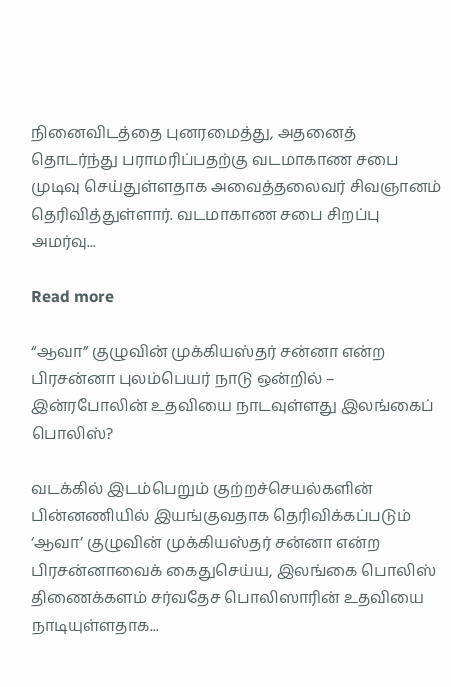நினைவிடத்தை புனரமைத்து, அதனைத் தொடர்ந்து பராமரிப்பதற்கு வடமாகாண சபை முடிவு செய்துள்ளதாக அவைத்தலைவர் சிவஞானம் தெரிவித்துள்ளார். வடமாகாண சபை சிறப்பு அமர்வு...

Read more

“ஆவா” குழுவின் முக்கியஸ்தர் சன்னா என்ற பிரசன்னா புலம்பெயர் நாடு ஒன்றில் – இன்ரபோலின் உதவியை நாடவுள்ளது இலங்கைப் பொலிஸ்?

வடக்கில் இடம்பெறும் குற்றச்செயல்களின் பின்னணியில் இயங்குவதாக தெரிவிக்கப்படும் ‘ஆவா’ குழுவின் முக்கியஸ்தர் சன்னா என்ற பிரசன்னாவைக் கைதுசெய்ய, இலங்கை பொலிஸ் திணைக்களம் சர்வதேச பொலிஸாரின் உதவியை நாடியுள்ளதாக...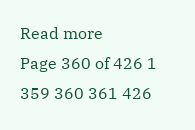Read more
Page 360 of 426 1 359 360 361 426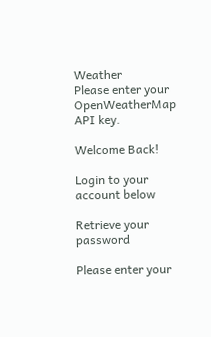Weather
Please enter your OpenWeatherMap API key.

Welcome Back!

Login to your account below

Retrieve your password

Please enter your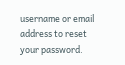username or email address to reset your password.